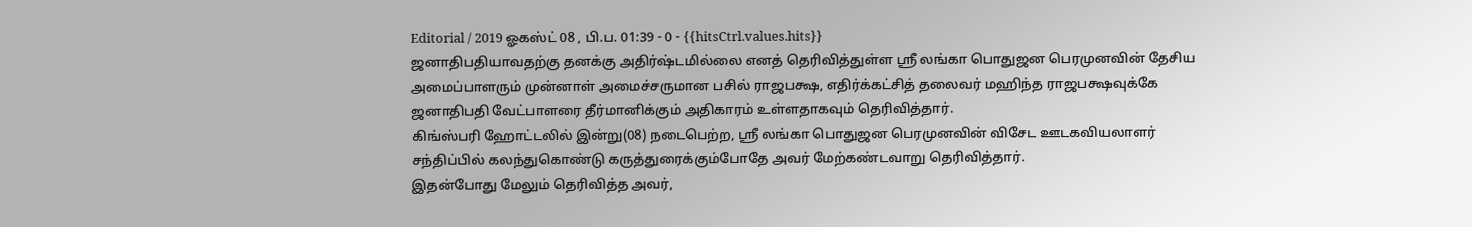Editorial / 2019 ஓகஸ்ட் 08 , பி.ப. 01:39 - 0 - {{hitsCtrl.values.hits}}
ஜனாதிபதியாவதற்கு தனக்கு அதிர்ஷ்டமில்லை எனத் தெரிவித்துள்ள ஸ்ரீ லங்கா பொதுஜன பெரமுனவின் தேசிய அமைப்பாளரும் முன்னாள் அமைச்சருமான பசில் ராஜபக்ஷ, எதிர்க்கட்சித் தலைவர் மஹிந்த ராஜபக்ஷவுக்கே ஜனாதிபதி வேட்பாளரை தீர்மானிக்கும் அதிகாரம் உள்ளதாகவும் தெரிவித்தார்.
கிங்ஸ்பரி ஹோட்டலில் இன்று(08) நடைபெற்ற, ஸ்ரீ லங்கா பொதுஜன பெரமுனவின் விசேட ஊடகவியலாளர் சந்திப்பில் கலந்துகொண்டு கருத்துரைக்கும்போதே அவர் மேற்கண்டவாறு தெரிவித்தார்.
இதன்போது மேலும் தெரிவித்த அவர்,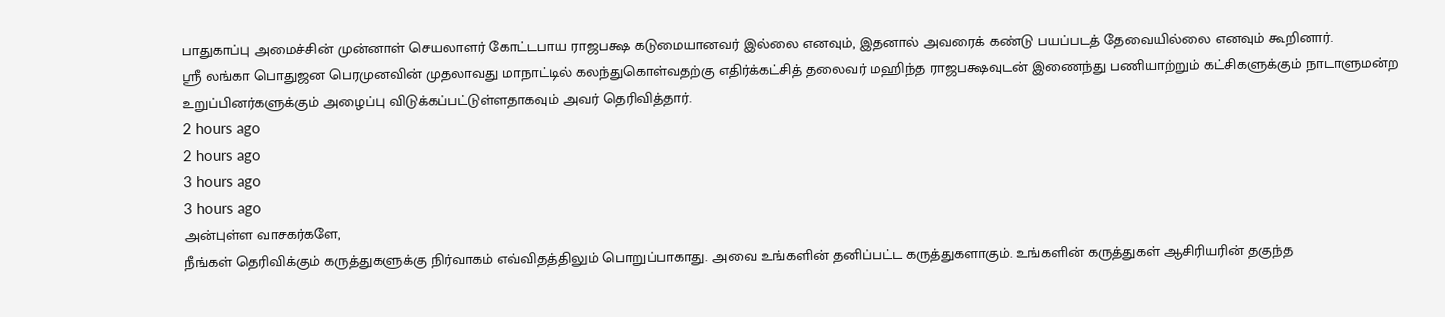பாதுகாப்பு அமைச்சின் முன்னாள் செயலாளர் கோட்டபாய ராஜபக்ஷ கடுமையானவர் இல்லை எனவும், இதனால் அவரைக் கண்டு பயப்படத் தேவையில்லை எனவும் கூறினார்.
ஸ்ரீ லங்கா பொதுஜன பெரமுனவின் முதலாவது மாநாட்டில் கலந்துகொள்வதற்கு எதிர்க்கட்சித் தலைவர் மஹிந்த ராஜபக்ஷவுடன் இணைந்து பணியாற்றும் கட்சிகளுக்கும் நாடாளுமன்ற உறுப்பினர்களுக்கும் அழைப்பு விடுக்கப்பட்டுள்ளதாகவும் அவர் தெரிவித்தார்.
2 hours ago
2 hours ago
3 hours ago
3 hours ago
அன்புள்ள வாசகர்களே,
நீங்கள் தெரிவிக்கும் கருத்துகளுக்கு நிர்வாகம் எவ்விதத்திலும் பொறுப்பாகாது. அவை உங்களின் தனிப்பட்ட கருத்துகளாகும். உங்களின் கருத்துகள் ஆசிரியரின் தகுந்த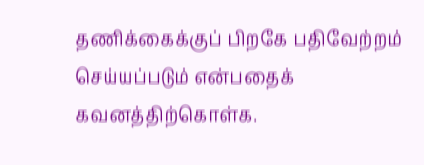தணிக்கைக்குப் பிறகே பதிவேற்றம் செய்யப்படும் என்பதைக் கவனத்திற்கொள்க.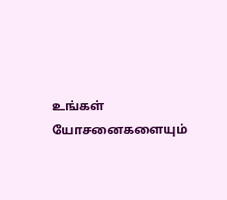உங்கள் யோசனைகளையும்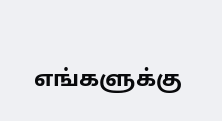எங்களுக்கு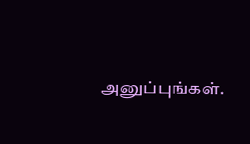அனுப்புங்கள்.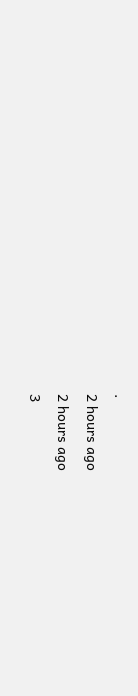.
2 hours ago
2 hours ago
3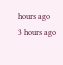hours ago
3 hours ago